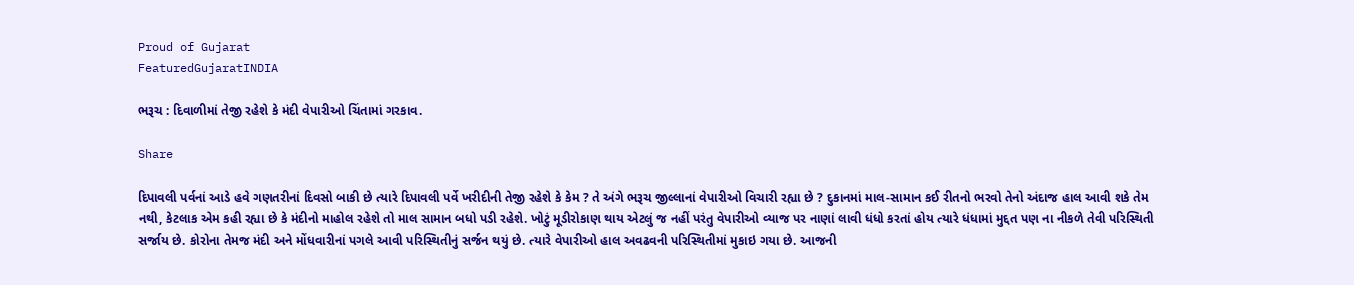Proud of Gujarat
FeaturedGujaratINDIA

ભરૂચ : દિવાળીમાં તેજી રહેશે કે મંદી વેપારીઓ ચિંતામાં ગરકાવ.

Share

દિપાવલી પર્વનાં આડે હવે ગણતરીનાં દિવસો બાકી છે ત્યારે દિપાવલી પર્વે ખરીદીની તેજી રહેશે કે કેમ ? તે અંગે ભરૂચ જીલ્લાનાં વેપારીઓ વિચારી રહ્યા છે ? દુકાનમાં માલ-સામાન કઈ રીતનો ભરવો તેનો અંદાજ હાલ આવી શકે તેમ નથી, કેટલાક એમ કહી રહ્યા છે કે મંદીનો માહોલ રહેશે તો માલ સામાન બધો પડી રહેશે. ખોટું મૂડીરોકાણ થાય એટલું જ નહીં પરંતુ વેપારીઓ વ્યાજ પર નાણાં લાવી ધંધો કરતાં હોય ત્યારે ધંધામાં મુદ્દત પણ ના નીકળે તેવી પરિસ્થિતી સર્જાય છે. કોરોના તેમજ મંદી અને મોંધવારીનાં પગલે આવી પરિસ્થિતીનું સર્જન થયું છે. ત્યારે વેપારીઓ હાલ અવઢવની પરિસ્થિતીમાં મુકાઇ ગયા છે. આજની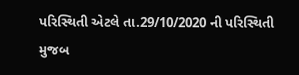પરિસ્થિતી એટલે તા.29/10/2020 ની પરિસ્થિતી મુજબ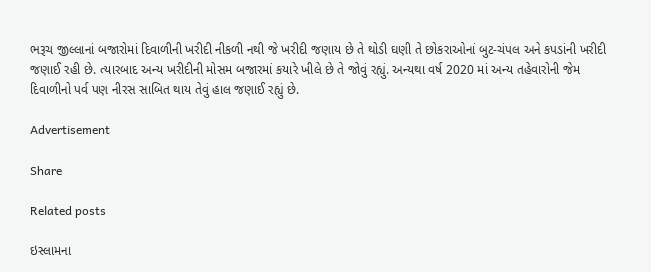ભરૂચ જીલ્લાનાં બજારોમાં દિવાળીની ખરીદી નીકળી નથી જે ખરીદી જણાય છે તે થોડી ઘણી તે છોકરાઓનાં બુટ-ચંપલ અને કપડાંની ખરીદી જણાઈ રહી છે. ત્યારબાદ અન્ય ખરીદીની મોસમ બજારમાં કયારે ખીલે છે તે જોવું રહ્યું. અન્યથા વર્ષ 2020 માં અન્ય તહેવારોની જેમ દિવાળીનો પર્વ પણ નીરસ સાબિત થાય તેવું હાલ જણાઈ રહ્યું છે.

Advertisement

Share

Related posts

ઇસ્લામના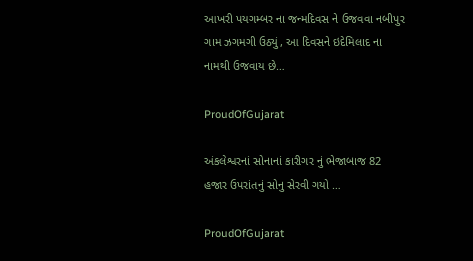આખરી પયગમ્બર ના જન્મદિવસ ને ઉજવવા નબીપુર ગામ ઝગમગી ઉઠ્યું, આ દિવસને ઇદેમિલાદ ના નામથી ઉજવાય છે…

ProudOfGujarat

અંકલેશ્વરનાં સોનાનાં કારીગર નું ભેજાબાજ 82 હજાર ઉપરાંતનું સોનુ સેરવી ગયો …

ProudOfGujarat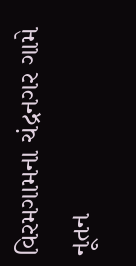વિરમગામના ચંદ્રનગર ગામે નૂતન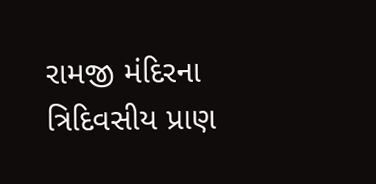રામજી મંદિરના ત્રિદિવસીય પ્રાણ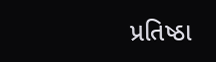પ્રતિષ્ઠા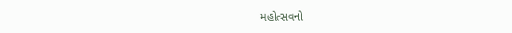મહોત્સવનો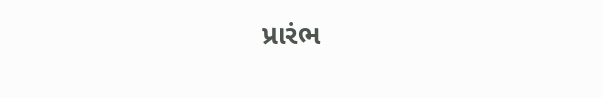પ્રારંભ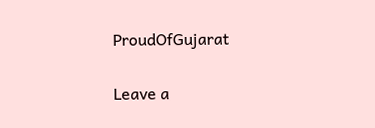ProudOfGujarat

Leave a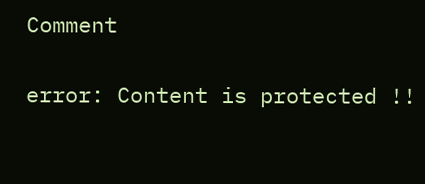Comment

error: Content is protected !!